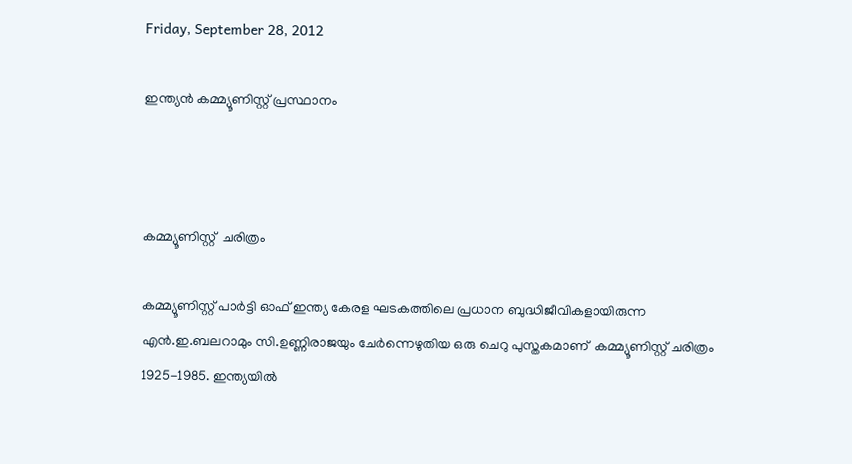Friday, September 28, 2012

ഇന്ത്യന്‍ കമ്മ്യൂണിസ്റ്റ് പ്രസ്ഥാനം



കമ്മ്യൂണിസ്റ്റ്  ചരിത്രം

കമ്മ്യൂണിസ്റ്റ് പാര്‍ട്ടി ഓഫ് ഇന്ത്യ കേരള ഘടകത്തിലെ പ്രധാന ബുദ്ധിജീവികളായിരുന്ന എന്‍.ഇ.ബലറാമും സി.ഉണ്ണിരാജയും ചേര്‍ന്നെഴുതിയ ഒരു ചെറു പുസ്തകമാണ്  കമ്മ്യൂണിസ്റ്റ് ചരിത്രം 1925-1985. ഇന്ത്യയില്‍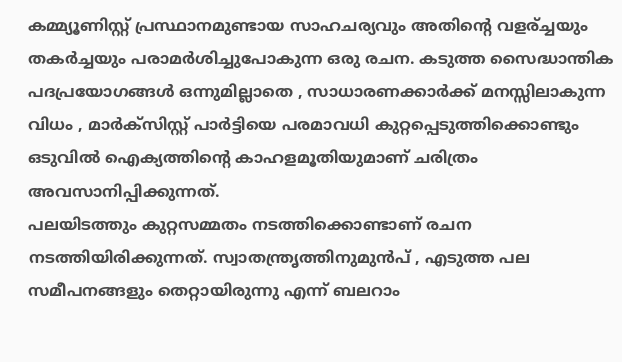കമ്മ്യൂണിസ്റ്റ് പ്രസ്ഥാനമുണ്ടായ സാഹചര്യവും അതിന്‍റെ വളര്ച്ചയും തകര്‍ച്ചയും പരാമര്‍ശിച്ചുപോകുന്ന ഒരു രചന. കടുത്ത സൈദ്ധാന്തിക പദപ്രയോഗങ്ങള്‍ ഒന്നുമില്ലാതെ , സാധാരണക്കാര്‍ക്ക് മനസ്സിലാകുന്ന വിധം , മാര്‍ക്സിസ്റ്റ് പാര്‍ട്ടിയെ പരമാവധി കുറ്റപ്പെടുത്തിക്കൊണ്ടും ഒടുവില്‍ ഐക്യത്തിന്‍റെ കാഹളമൂതിയുമാണ് ചരിത്രം അവസാനിപ്പിക്കുന്നത്.
പലയിടത്തും കുറ്റസമ്മതം നടത്തിക്കൊണ്ടാണ് രചന നടത്തിയിരിക്കുന്നത്. സ്വാതന്ത്രൃത്തിനുമുന്‍പ് , എടുത്ത പല സമീപനങ്ങളും തെറ്റായിരുന്നു എന്ന് ബലറാം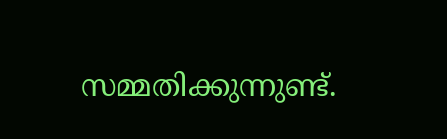സമ്മതിക്കുന്നുണ്ട്.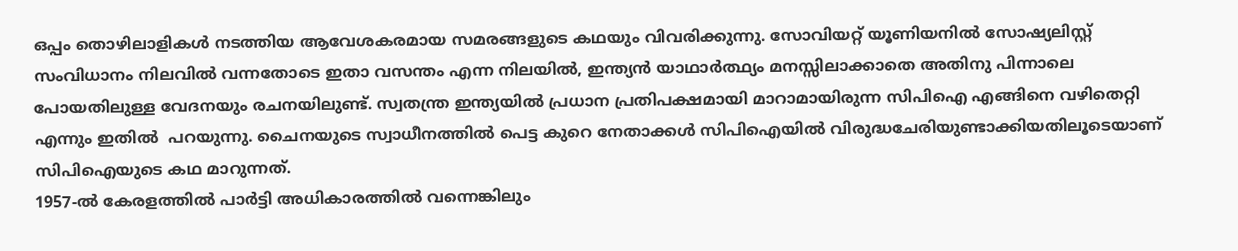ഒപ്പം തൊഴിലാളികള്‍ നടത്തിയ ആവേശകരമായ സമരങ്ങളുടെ കഥയും വിവരിക്കുന്നു. സോവിയറ്റ് യൂണിയനില്‍ സോഷ്യലിസ്റ്റ് സംവിധാനം നിലവില്‍ വന്നതോടെ ഇതാ വസന്തം എന്ന നിലയില്‍, ഇന്ത്യന്‍ യാഥാര്‍ത്ഥ്യം മനസ്സിലാക്കാതെ അതിനു പിന്നാലെ പോയതിലുള്ള വേദനയും രചനയിലുണ്ട്. സ്വതന്ത്ര ഇന്ത്യയില്‍ പ്രധാന പ്രതിപക്ഷമായി മാറാമായിരുന്ന സിപിഐ എങ്ങിനെ വഴിതെറ്റി എന്നും ഇതില്‍  പറയുന്നു. ചൈനയുടെ സ്വാധീനത്തില്‍ പെട്ട കുറെ നേതാക്കള്‍ സിപിഐയില്‍ വിരുദ്ധചേരിയുണ്ടാക്കിയതിലൂടെയാണ് സിപിഐയുടെ കഥ മാറുന്നത്.
1957-ല്‍ കേരളത്തില്‍ പാര്‍ട്ടി അധികാരത്തില്‍ വന്നെങ്കിലും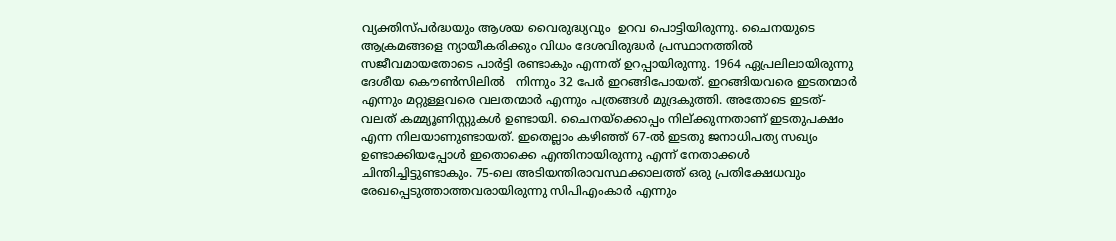വ്യക്തിസ്പര്‍ദ്ധയും ആശയ വൈരുദ്ധ്യവും  ഉറവ പൊട്ടിയിരുന്നു. ചൈനയുടെ ആക്രമങ്ങളെ ന്യായീകരിക്കും വിധം ദേശവിരുദ്ധര്‍ പ്രസ്ഥാനത്തില്‍ സജീവമായതോടെ പാര്‍ട്ടി രണ്ടാകും എന്നത് ഉറപ്പായിരുന്നു. 1964 ഏപ്രലിലായിരുന്നു  ദേശീയ കൌണ്‍സിലില്‍   നിന്നും 32 പേര്‍ ഇറങ്ങിപോയത്. ഇറങ്ങിയവരെ ഇടതന്മാര്‍ എന്നും മറ്റുള്ളവരെ വലതന്മാര്‍ എന്നും പത്രങ്ങള്‍ മുദ്രകുത്തി. അതോടെ ഇടത്- വലത് കമ്മ്യൂണിസ്റ്റുകള്‍ ഉണ്ടായി. ചൈനയ്ക്കൊപ്പം നില്ക്കുന്നതാണ് ഇടതുപക്ഷം എന്ന നിലയാണുണ്ടായത്. ഇതെല്ലാം കഴിഞ്ഞ് 67-ല്‍ ഇടതു ജനാധിപത്യ സഖ്യം ഉണ്ടാക്കിയപ്പോള്‍ ഇതൊക്കെ എന്തിനായിരുന്നു എന്ന് നേതാക്കള്‍ ചിന്തിച്ചിട്ടുണ്ടാകും. 75-ലെ അടിയന്തിരാവസ്ഥക്കാലത്ത് ഒരു പ്രതിക്ഷേധവും രേഖപ്പെടുത്താത്തവരായിരുന്നു സിപിഎംകാര്‍ എന്നും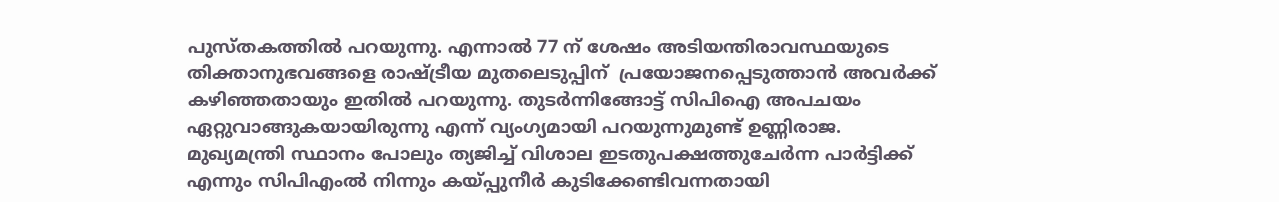പുസ്തകത്തില്‍ പറയുന്നു. എന്നാല്‍ 77 ന് ശേഷം അടിയന്തിരാവസ്ഥയുടെ തിക്താനുഭവങ്ങളെ രാഷ്ട്രീയ മുതലെടുപ്പിന്  പ്രയോജനപ്പെടുത്താന്‍ അവര്‍ക്ക് കഴിഞ്ഞതായും ഇതില്‍ പറയുന്നു. തുടര്‍ന്നിങ്ങോട്ട് സിപിഐ അപചയം ഏറ്റുവാങ്ങുകയായിരുന്നു എന്ന് വ്യംഗ്യമായി പറയുന്നുമുണ്ട് ഉണ്ണിരാജ.
മുഖ്യമന്ത്രി സ്ഥാനം പോലും ത്യജിച്ച് വിശാല ഇടതുപക്ഷത്തുചേര്‍ന്ന പാര്‍ട്ടിക്ക്
എന്നും സിപിഎംല്‍ നിന്നും കയ്പ്പുനീര്‍ കുടിക്കേണ്ടിവന്നതായി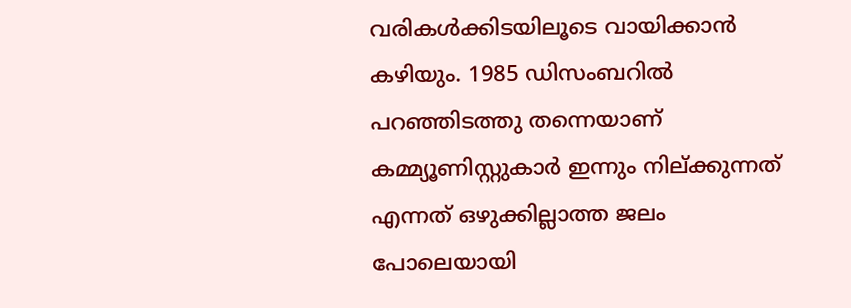വരികള്‍ക്കിടയിലൂടെ വായിക്കാന്‍ കഴിയും. 1985 ഡിസംബറില്‍ പറഞ്ഞിടത്തു തന്നെയാണ് കമ്മ്യൂണിസ്റ്റുകാര്‍ ഇന്നും നില്ക്കുന്നത്  എന്നത് ഒഴുക്കില്ലാത്ത ജലം പോലെയായി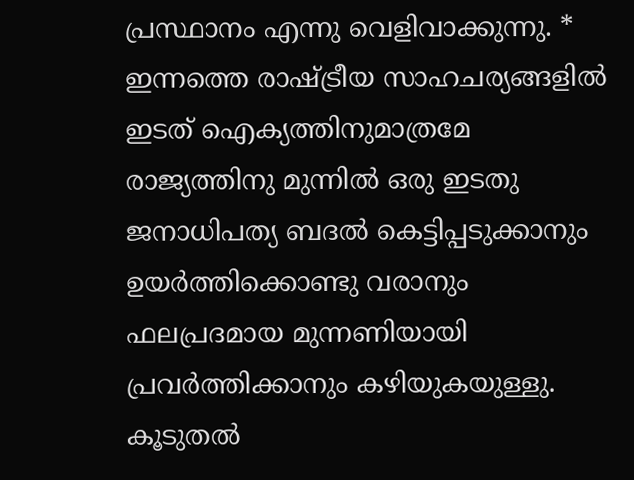പ്രസ്ഥാനം എന്നു വെളിവാക്കുന്നു. * ഇന്നത്തെ രാഷ്ട്രീയ സാഹചര്യങ്ങളില്‍ ഇടത് ഐക്യത്തിനുമാത്രമേ രാജ്യത്തിനു മുന്നില്‍ ഒരു ഇടതു ജനാധിപത്യ ബദല്‍ കെട്ടിപ്പടുക്കാനും  ഉയര്‍ത്തിക്കൊണ്ടു വരാനും ഫലപ്രദമായ മുന്നണിയായി പ്രവര്‍ത്തിക്കാനും കഴിയുകയുള്ളു. കൂടുതല്‍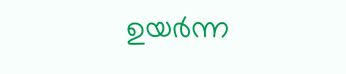ഉയര്‍ന്ന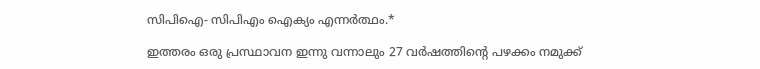സിപിഐ- സിപിഎം ഐക്യം എന്നര്‍ത്ഥം.*

ഇത്തരം ഒരു പ്രസ്ഥാവന ഇന്നു വന്നാലും 27 വര്‍ഷത്തിന്‍റെ പഴക്കം നമുക്ക്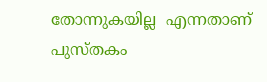തോന്നുകയില്ല  എന്നതാണ് പുസ്തകം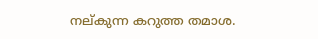നല്കുന്ന കറുത്ത തമാശ.